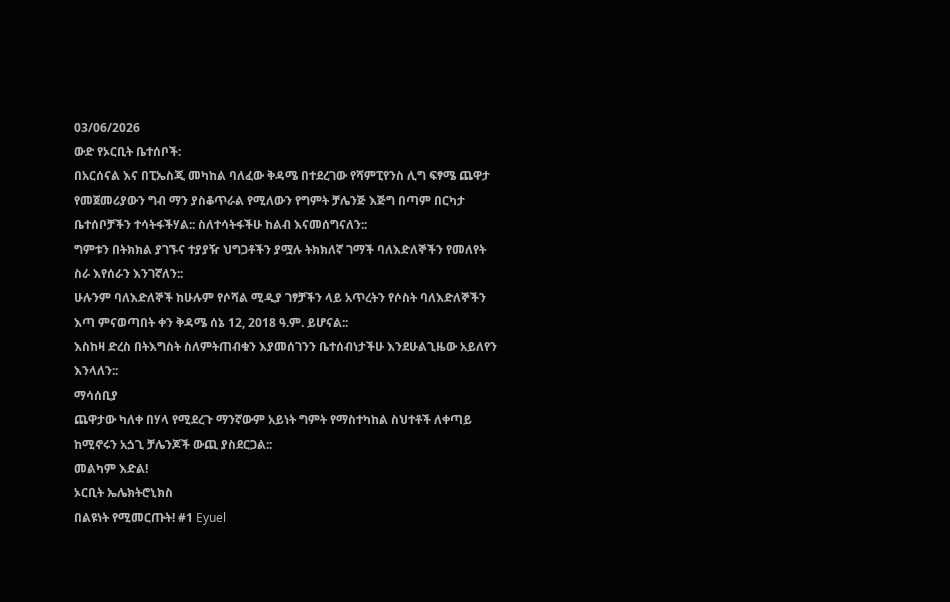03/06/2026
ውድ የኦርቢት ቤተሰቦች:
በአርሰናል እና በፒኤስጂ መካከል ባለፈው ቅዳሜ በተደረገው የሻምፒየንስ ሊግ ፍፃሜ ጨዋታ የመጀመሪያውን ግብ ማን ያስቆጥራል የሚለውን የግምት ቻሌንጅ እጅግ በጣም በርካታ ቤተሰቦቻችን ተሳትፋችሃል:: ስለተሳትፋችሁ ከልብ እናመሰግናለን::
ግምቱን በትክክል ያገኙና ተያያዥ ህግጋቶችን ያሟሉ ትክክለኛ ገማች ባለእድለኞችን የመለየት ስራ እየሰራን እንገኛለን::
ሁሉንም ባለእድለኞች ከሁሉም የሶሻል ሚዲያ ገፃቻችን ላይ አጥረትን የሶስት ባለእድለኞችን እጣ ምናወጣበት ቀን ቅዳሜ ሰኔ 12, 2018 ዓ.ም. ይሆናል::
እስከዛ ድረስ በትእግስት ስለምትጠብቁን እያመሰገንን ቤተሰብነታችሁ እንደሁልጊዜው አይለየን እንላለን::
ማሳሰቢያ
ጨዋታው ካለቀ በሃላ የሚደረጉ ማንኛውም አይነት ግምት የማስተካከል ስህተቶች ለቀጣይ ከሚኖሩን አጏጊ ቻሌንጆች ውጪ ያስደርጋል::
መልካም እድል!
ኦርቢት ኤሌክትሮኒክስ
በልዩነት የሚመርጡት! #1 Eyuel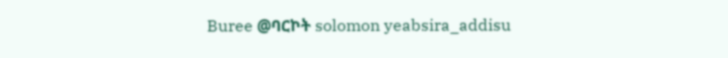Buree @ባርኮት solomon yeabsira_addisu